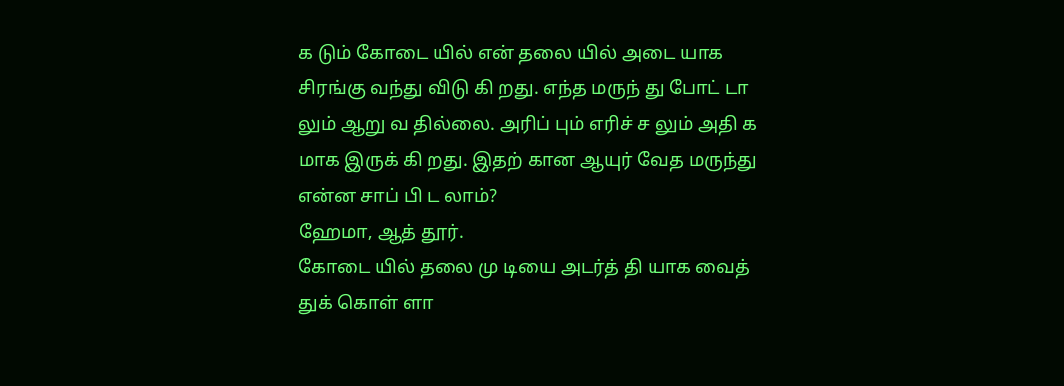க டும் கோடை யில் என் தலை யில் அடை யாக சிரங்கு வந்து விடு கி றது. எந்த மருந் து போட் டா லும் ஆறு வ தில்லை. அரிப் பும் எரிச் ச லும் அதி க மாக இருக் கி றது. இதற் கான ஆயுர் வேத மருந்து என்ன சாப் பி ட லாம்?
ஹேமா, ஆத் தூர்.
கோடை யில் தலை மு டியை அடர்த் தி யாக வைத் துக் கொள் ளா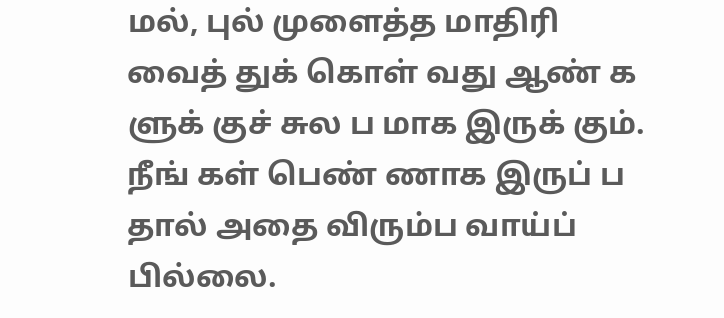மல், புல் முளைத்த மாதிரி வைத் துக் கொள் வது ஆண் க ளுக் குச் சுல ப மாக இருக் கும். நீங் கள் பெண் ணாக இருப் ப தால் அதை விரும்ப வாய்ப் பில்லை.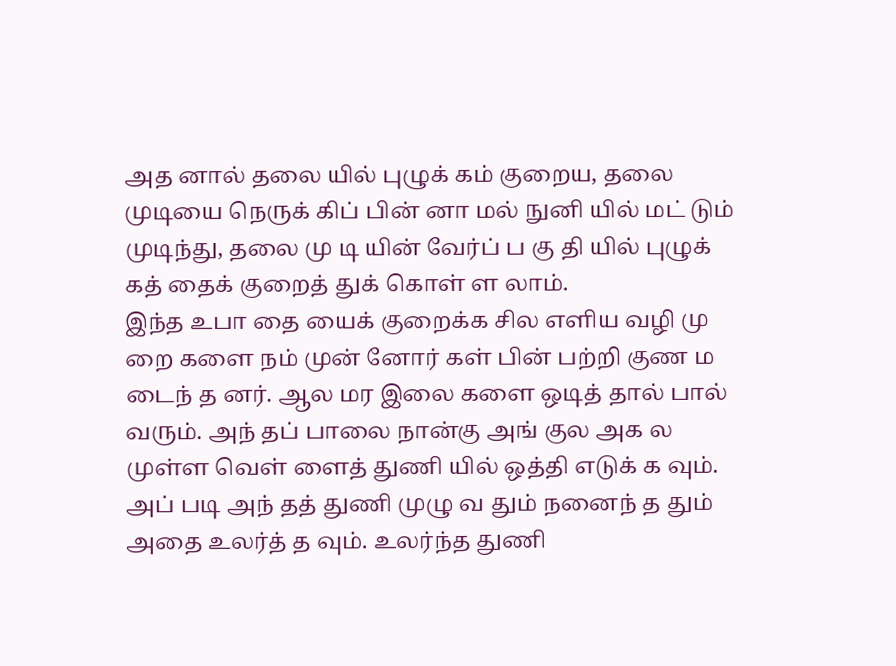அத னால் தலை யில் புழுக் கம் குறைய, தலை முடியை நெருக் கிப் பின் னா மல் நுனி யில் மட் டும் முடிந்து, தலை மு டி யின் வேர்ப் ப கு தி யில் புழுக் கத் தைக் குறைத் துக் கொள் ள லாம்.
இந்த உபா தை யைக் குறைக்க சில எளிய வழி மு றை களை நம் முன் னோர் கள் பின் பற்றி குண ம டைந் த னர். ஆல மர இலை களை ஒடித் தால் பால் வரும். அந் தப் பாலை நான்கு அங் குல அக ல முள்ள வெள் ளைத் துணி யில் ஒத்தி எடுக் க வும். அப் படி அந் தத் துணி முழு வ தும் நனைந் த தும் அதை உலர்த் த வும். உலர்ந்த துணி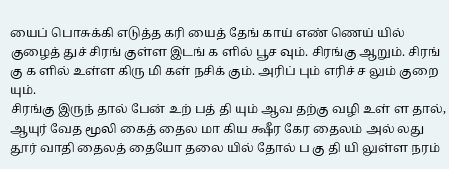யைப் பொசுக்கி எடுத்த கரி யைத் தேங் காய் எண் ணெய் யில் குழைத் துச் சிரங் குள்ள இடங் க ளில் பூச வும். சிரங்கு ஆறும். சிரங் கு க ளில் உள்ள கிரு மி கள் நசிக் கும். அரிப் பும் எரிச் ச லும் குறை யும்.
சிரங்கு இருந் தால் பேன் உற் பத் தி யும் ஆவ தற்கு வழி உள் ள தால், ஆயுர் வேத மூலி கைத் தைல மா கிய க்ஷீர கேர தைலம் அல் லது தூர் வாதி தைலத் தையோ தலை யில் தோல் ப கு தி யி லுள்ள நரம்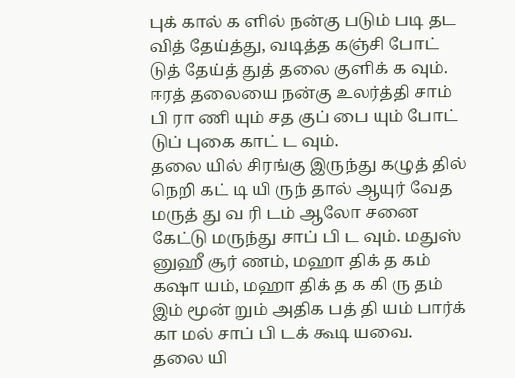புக் கால் க ளில் நன்கு படும் படி தட வித் தேய்த்து, வடித்த கஞ்சி போட் டுத் தேய்த் துத் தலை குளிக் க வும். ஈரத் தலையை நன்கு உலர்த்தி சாம் பி ரா ணி யும் சத குப் பை யும் போட் டுப் புகை காட் ட வும்.
தலை யில் சிரங்கு இருந்து கழுத் தில் நெறி கட் டி யி ருந் தால் ஆயுர் வேத மருத் து வ ரி டம் ஆலோ சனை கேட்டு மருந்து சாப் பி ட வும். மதுஸ் னுஹீ சூர் ணம், மஹா திக் த கம் கஷா யம், மஹா திக் த க கி ரு தம் இம் மூன் றும் அதிக பத் தி யம் பார்க் கா மல் சாப் பி டக் கூடி யவை.
தலை யி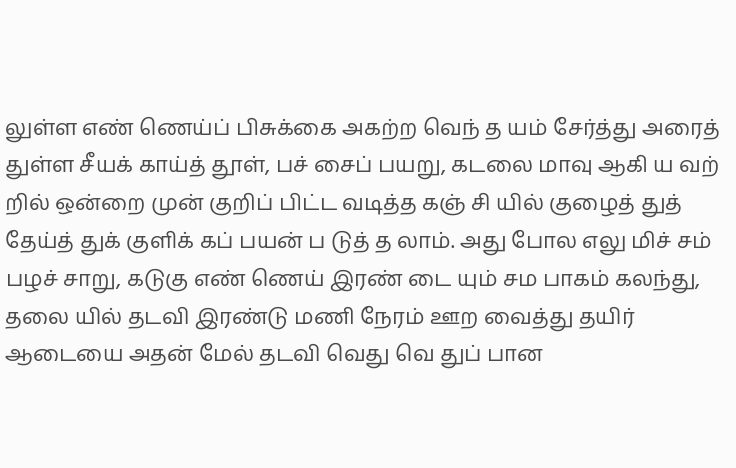லுள்ள எண் ணெய்ப் பிசுக்கை அகற்ற வெந் த யம் சேர்த்து அரைத் துள்ள சீயக் காய்த் தூள், பச் சைப் பயறு, கடலை மாவு ஆகி ய வற் றில் ஒன்றை முன் குறிப் பிட்ட வடித்த கஞ் சி யில் குழைத் துத் தேய்த் துக் குளிக் கப் பயன் ப டுத் த லாம். அது போல எலு மிச் சம் பழச் சாறு, கடுகு எண் ணெய் இரண் டை யும் சம பாகம் கலந்து, தலை யில் தடவி இரண்டு மணி நேரம் ஊற வைத்து தயிர் ஆடையை அதன் மேல் தடவி வெது வெ துப் பான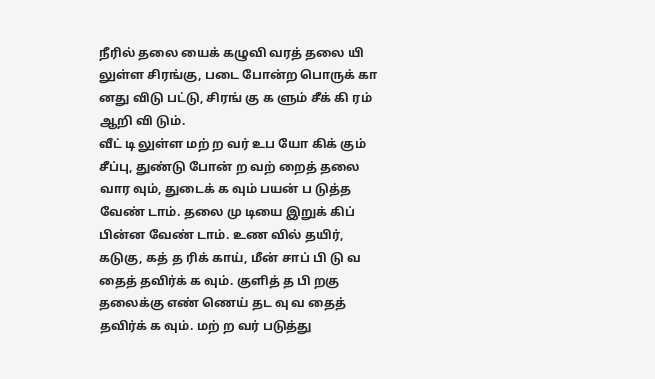நீரில் தலை யைக் கழுவி வரத் தலை யி லுள்ள சிரங்கு, படை போன்ற பொருக் கா னது விடு பட்டு, சிரங் கு க ளும் சீக் கி ரம் ஆறி வி டும்.
வீட் டி லுள்ள மற் ற வர் உப யோ கிக் கும் சீப்பு, துண்டு போன் ற வற் றைத் தலை வார வும், துடைக் க வும் பயன் ப டுத்த வேண் டாம். தலை மு டியை இறுக் கிப் பின்ன வேண் டாம். உண வில் தயிர், கடுகு, கத் த ரிக் காய், மீன் சாப் பி டு வ தைத் தவிர்க் க வும். குளித் த பி றகு தலைக்கு எண் ணெய் தட வு வ தைத் தவிர்க் க வும். மற் ற வர் படுத்து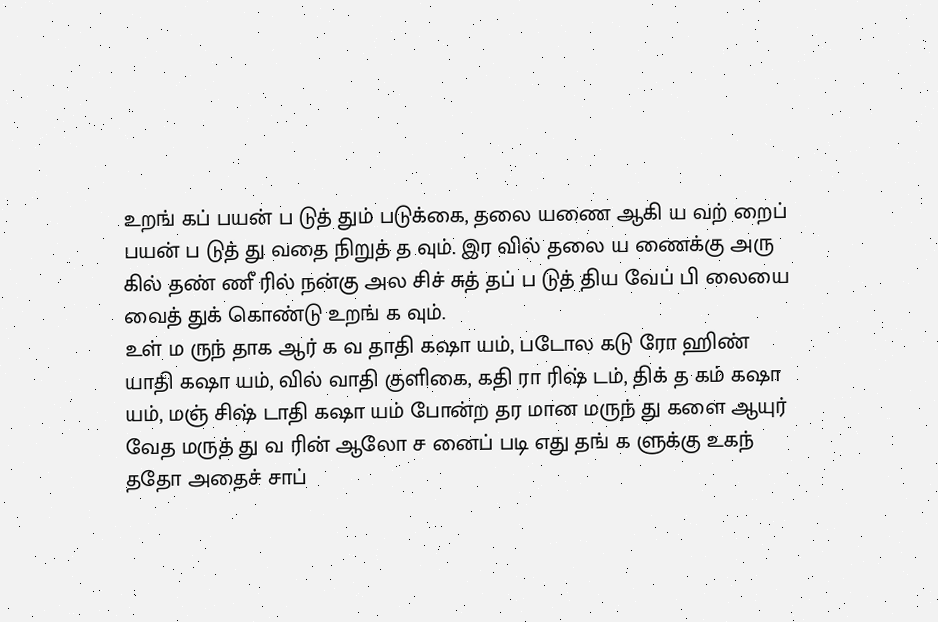உறங் கப் பயன் ப டுத் தும் படுக்கை, தலை யணை ஆகி ய வற் றைப் பயன் ப டுத் து வதை நிறுத் த வும். இர வில் தலை ய ணைக்கு அரு கில் தண் ணீ ரில் நன்கு அல சிச் சுத் தப் ப டுத் திய வேப் பி லையை வைத் துக் கொண்டு உறங் க வும்.
உள் ம ருந் தாக ஆர் க வ தாதி கஷா யம், படோல கடு ரோ ஹிண் யாதி கஷா யம், வில் வாதி குளிகை, கதி ரா ரிஷ் டம், திக் த கம் கஷா யம், மஞ் சிஷ் டாதி கஷா யம் போன்ற தர மான மருந் து களை ஆயுர் வேத மருத் து வ ரின் ஆலோ ச னைப் படி எது தங் க ளுக்கு உகந் ததோ அதைச் சாப்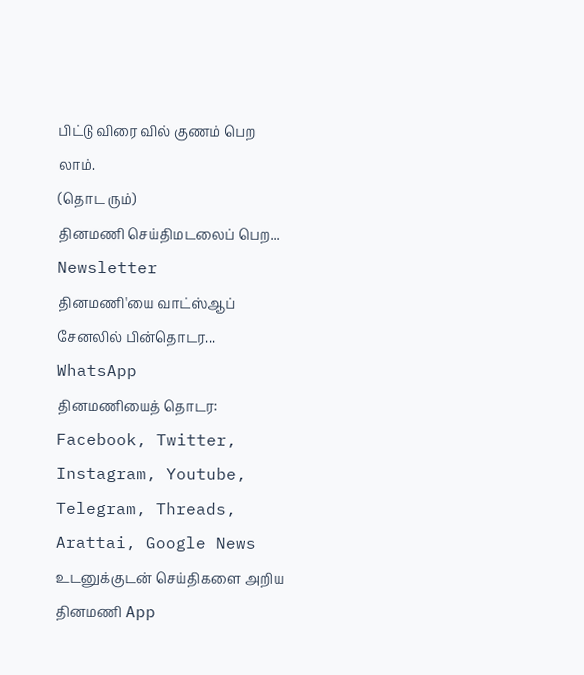பிட்டு விரை வில் குணம் பெற லாம்.
(தொட ரும்)
தினமணி செய்திமடலைப் பெற... Newsletter
தினமணி'யை வாட்ஸ்ஆப் சேனலில் பின்தொடர... WhatsApp
தினமணியைத் தொடர: Facebook, Twitter, Instagram, Youtube, Telegram, Threads, Arattai, Google News
உடனுக்குடன் செய்திகளை அறிய தினமணி App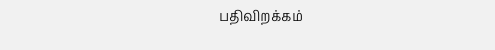பதிவிறக்கம்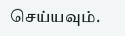செய்யவும்.